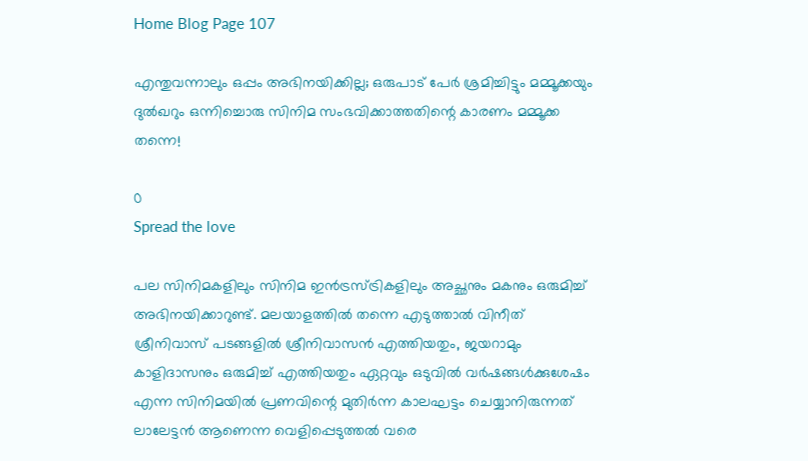Home Blog Page 107

എന്തുവന്നാലും ഒപ്പം അഭിനയിക്കില്ല; ഒരുപാട് പേർ ശ്രമിച്ചിട്ടും മമ്മൂക്കയും ദുൽഖറും ഒന്നിച്ചൊരു സിനിമ സംഭവിക്കാത്തതിന്റെ കാരണം മമ്മൂക്ക തന്നെ!

0
Spread the love

പല സിനിമകളിലും സിനിമ ഇൻട്രസ്ട്രികളിലും അച്ഛനും മകനും ഒരുമിച്ച് അഭിനയിക്കാറുണ്ട്. മലയാളത്തിൽ തന്നെ എടുത്താൽ വിനീത് ശ്രീനിവാസ് പടങ്ങളിൽ ശ്രീനിവാസൻ എത്തിയതും, ജയറാമും കാളിദാസനും ഒരുമിച്ച് എത്തിയതും ഏറ്റവും ഒടുവിൽ വർഷങ്ങൾക്കുശേഷം എന്ന സിനിമയിൽ പ്രണവിന്റെ മുതിർന്ന കാലഘട്ടം ചെയ്യാനിരുന്നത് ലാലേട്ടൻ ആണെന്ന വെളിപ്പെടുത്തൽ വരെ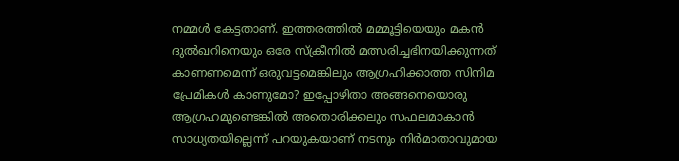നമ്മൾ കേട്ടതാണ്. ഇത്തരത്തിൽ മമ്മൂട്ടിയെയും മകൻ ദുൽഖറിനെയും ഒരേ സ്ക്രീനിൽ മത്സരിച്ചഭിനയിക്കുന്നത് കാണണമെന്ന് ഒരുവട്ടമെങ്കിലും ആഗ്രഹിക്കാത്ത സിനിമ പ്രേമികൾ കാണുമോ? ഇപ്പോഴിതാ അങ്ങനെയൊരു ആഗ്രഹമുണ്ടെങ്കിൽ അതൊരിക്കലും സഫലമാകാൻ സാധ്യതയില്ലെന്ന് പറയുകയാണ് നടനും നിർമാതാവുമായ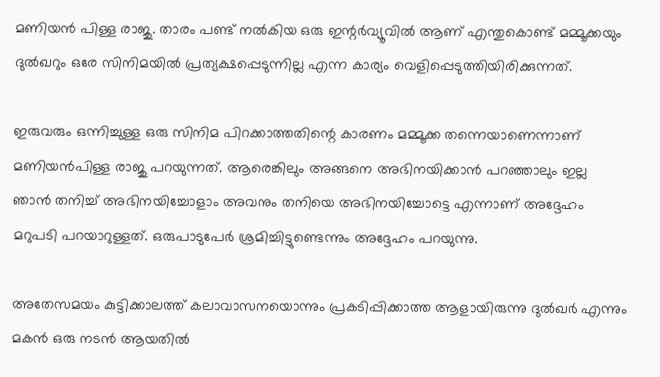മണിയൻ പിള്ള രാജു. താരം പണ്ട് നൽകിയ ഒരു ഇന്റർവ്യൂവിൽ ആണ് എന്തുകൊണ്ട് മമ്മൂക്കയും ദുൽഖറും ഒരേ സിനിമയിൽ പ്രത്യക്ഷപ്പെടുന്നില്ല എന്ന കാര്യം വെളിപ്പെടുത്തിയിരിക്കുന്നത്.

ഇരുവരും ഒന്നിച്ചുള്ള ഒരു സിനിമ പിറക്കാത്തതിന്റെ കാരണം മമ്മൂക്ക തന്നെയാണെന്നാണ് മണിയൻപിള്ള രാജു പറയുന്നത്. ആരെങ്കിലും അങ്ങനെ അഭിനയിക്കാൻ പറഞ്ഞാലും ഇല്ല ഞാൻ തനിച്ച് അഭിനയിച്ചോളാം അവനും തനിയെ അഭിനയിച്ചോട്ടെ എന്നാണ് അദ്ദേഹം മറുപടി പറയാറുള്ളത്. ഒരുപാടുപേർ ശ്രമിച്ചിട്ടുണ്ടെന്നും അദ്ദേഹം പറയുന്നു.

അതേസമയം കുട്ടിക്കാലത്ത് കലാവാസനയൊന്നും പ്രകടിപ്പിക്കാത്ത ആളായിരുന്നു ദുൽഖർ എന്നും മകൻ ഒരു നടൻ ആയതിൽ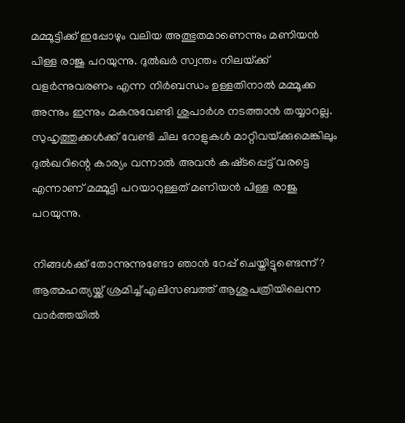മമ്മൂട്ടിക്ക് ഇപ്പോഴും വലിയ അത്ഭുതമാണെന്നും മണിയൻ പിള്ള രാജു പറയുന്നു. ദുൽഖർ സ്വന്തം നിലയ്‌ക്ക് വളർന്നുവരണം എന്ന നിർബന്ധം ഉള്ളതിനാൽ മമ്മൂക്ക അന്നും ഇന്നും മകനുവേണ്ടി ശുപാർശ നടത്താൻ തയ്യാറല്ല. സുഹൃത്തുക്കൾക്ക് വേണ്ടി ചില റോളുകൾ മാറ്റിവയ്‌ക്കുമെങ്കിലും ദുൽഖറിന്റെ കാര്യം വന്നാൽ അവൻ കഷ്‌ടപ്പെട്ട് വരട്ടെ എന്നാണ് മമ്മൂട്ടി പറയാറുള്ളത് മണിയൻ പിള്ള രാജു പറയുന്നു.

നിങ്ങൾക്ക് തോന്നുന്നുണ്ടോ ഞാൻ റേപ്പ് ചെയ്തിട്ടുണ്ടെന്ന്? ആത്മഹത്യയ്ക്ക് ശ്രമിച്ച് എലിസബത്ത് ആശുപത്രിയിലെന്ന വാർത്തയിൽ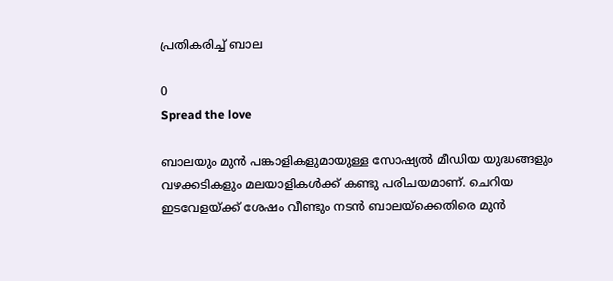പ്രതികരിച്ച് ബാല

0
Spread the love

ബാലയും മുൻ പങ്കാളികളുമായുള്ള സോഷ്യൽ മീഡിയ യുദ്ധങ്ങളും വഴക്കടികളും മലയാളികൾക്ക് കണ്ടു പരിചയമാണ്. ചെറിയ ഇടവേളയ്ക്ക് ശേഷം വീണ്ടും നടൻ ബാലയ്‌ക്കെതിരെ മുൻ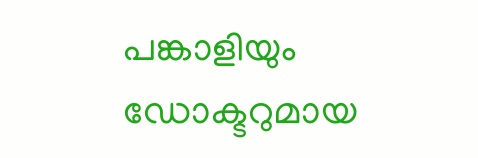പങ്കാളിയും ഡോക്ടറുമായ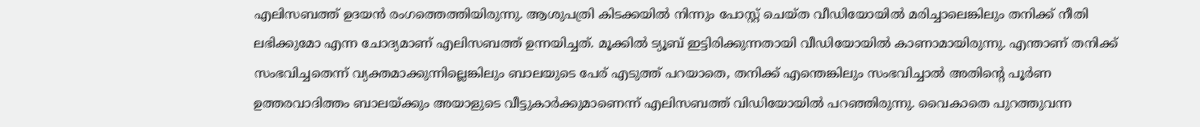എലിസബത്ത് ഉദയൻ രംഗത്തെത്തിയിരുന്നു. ആശുപത്രി കിടക്കയിൽ നിന്നും പോസ്റ്റ് ചെയ്ത വീഡിയോയിൽ മരിച്ചാലെങ്കിലും തനിക്ക് നീതി ലഭിക്കുമോ എന്ന ചോദ്യമാണ് എലിസബത്ത് ഉന്നയിച്ചത്. മൂക്കിൽ ട്യൂബ് ഇട്ടിരിക്കുന്നതായി വീഡിയോയിൽ കാണാമായിരുന്നു. എന്താണ് തനിക്ക് സംഭവിച്ചതെന്ന് വ്യക്തമാക്കുന്നില്ലെങ്കിലും ബാലയുടെ പേര് എടുത്ത് പറയാതെ, തനിക്ക് എന്തെങ്കിലും സംഭവിച്ചാൽ അതിന്റെ പൂർണ ഉത്തരവാദിത്തം ബാലയ്ക്കും അയാളുടെ വീട്ടുകാർക്കുമാണെന്ന് എലിസബത്ത് വിഡിയോയിൽ പറഞ്ഞിരുന്നു. വൈകാതെ പുറത്തുവന്ന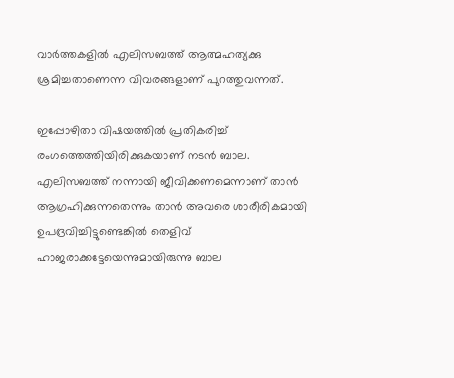വാർത്തകളിൽ എലിസബത്ത് ആത്മഹത്യക്കു ശ്രമിച്ചതാണെന്ന വിവരങ്ങളാണ് പുറത്തുവന്നത്.

ഇപ്പോഴിതാ വിഷയത്തിൽ പ്രതികരിച്ച് രംഗത്തെത്തിയിരിക്കുകയാണ് നടൻ ബാല. എലിസബത്ത് നന്നായി ജീവിക്കണമെന്നാണ് താൻ ആഗ്രഹിക്കുന്നതെന്നും താൻ അവരെ ശാരീരികമായി ഉപദ്രവിച്ചിട്ടുണ്ടെങ്കിൽ തെളിവ് ഹാജരാക്കട്ടേയെന്നുമായിരുന്നു ബാല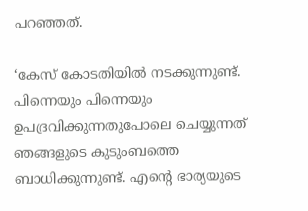പറഞ്ഞത്.

‘കേസ് കോടതിയിൽ നടക്കുന്നുണ്ട്. പിന്നെയും പിന്നെയും ഉപദ്രവിക്കുന്നതുപോലെ ചെയ്യുന്നത് ഞങ്ങളുടെ കുടുംബത്തെ ബാധിക്കുന്നുണ്ട്. എന്റെ ഭാര്യയുടെ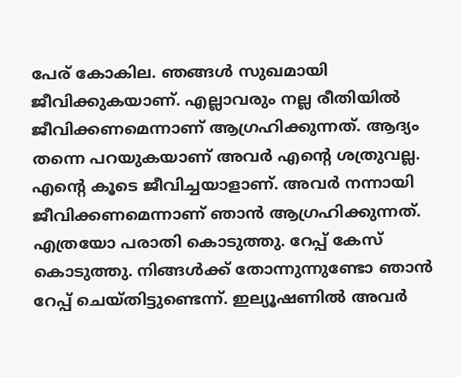പേര് കോകില. ഞങ്ങൾ സുഖമായി ജീവിക്കുകയാണ്. എല്ലാവരും നല്ല രീതിയിൽ ജീവിക്കണമെന്നാണ് ആഗ്രഹിക്കുന്നത്. ആദ്യം തന്നെ പറയുകയാണ് അവർ എന്റെ ശത്രുവല്ല. എന്റെ കൂടെ ജീവിച്ചയാളാണ്. അവർ നന്നായി ജീവിക്കണമെന്നാണ് ഞാൻ ആഗ്രഹിക്കുന്നത്. എത്രയോ പരാതി കൊടുത്തു. റേപ്പ് കേസ് കൊടുത്തു. നിങ്ങൾക്ക് തോന്നുന്നുണ്ടോ ഞാൻ റേപ്പ് ചെയ്തിട്ടുണ്ടെന്ന്. ഇല്യൂഷണിൽ അവർ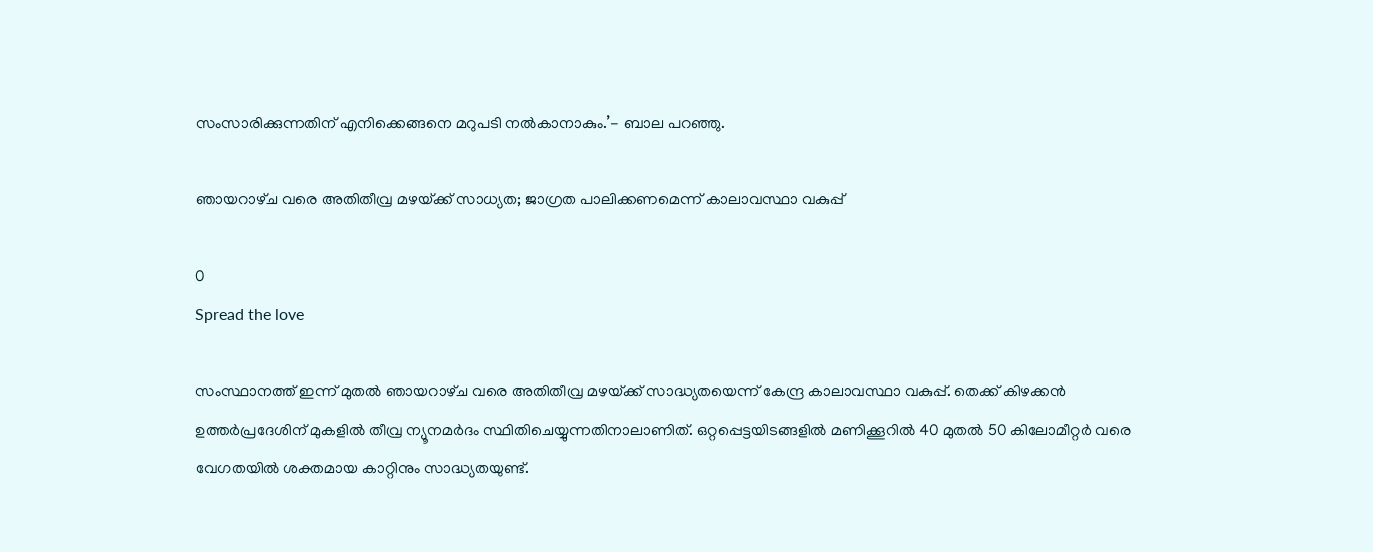സംസാരിക്കുന്നതിന് എനിക്കെങ്ങനെ മറുപടി നൽകാനാകും.’- ബാല പറഞ്ഞു.

ഞായറാഴ്‌ച വരെ അതിതീവ്ര മഴയ്‌ക്ക് സാധ്യത; ജാഗ്രത പാലിക്കണമെന്ന് കാലാവസ്ഥാ വകുപ്പ്

0
Spread the love

സംസ്ഥാനത്ത് ഇന്ന് മുതൽ ഞായറാഴ്‌ച വരെ അതിതീവ്ര മഴയ്‌ക്ക് സാദ്ധ്യതയെന്ന് കേന്ദ്ര കാലാവസ്ഥാ വകുപ്പ്. തെക്ക് കിഴക്കൻ ഉത്ത‌ർപ്രദേശിന് മുകളിൽ തീവ്ര ന്യൂനമർദം സ്ഥിതിചെയ്യുന്നതിനാലാണിത്. ഒറ്റപ്പെട്ടയിടങ്ങളിൽ മണിക്കൂറിൽ 40 മുതൽ 50 കിലോമീറ്റർ വരെ വേഗതയിൽ ശക്തമായ കാറ്റിനും സാദ്ധ്യതയുണ്ട്.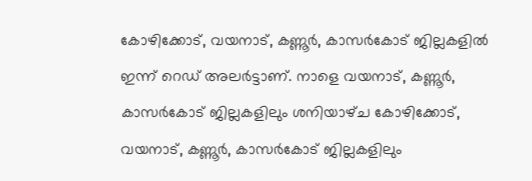കോഴിക്കോട്, വയനാട്, കണ്ണൂർ, കാസർകോട് ജില്ലകളിൽ ഇന്ന് റെഡ് അലർട്ടാണ്. നാളെ വയനാട്, കണ്ണൂ‌ർ, കാസർകോട് ജില്ലകളിലും ശനിയാഴ്‌ച കോഴിക്കോട്, വയനാട്, കണ്ണൂർ, കാസർകോട് ജില്ലകളിലും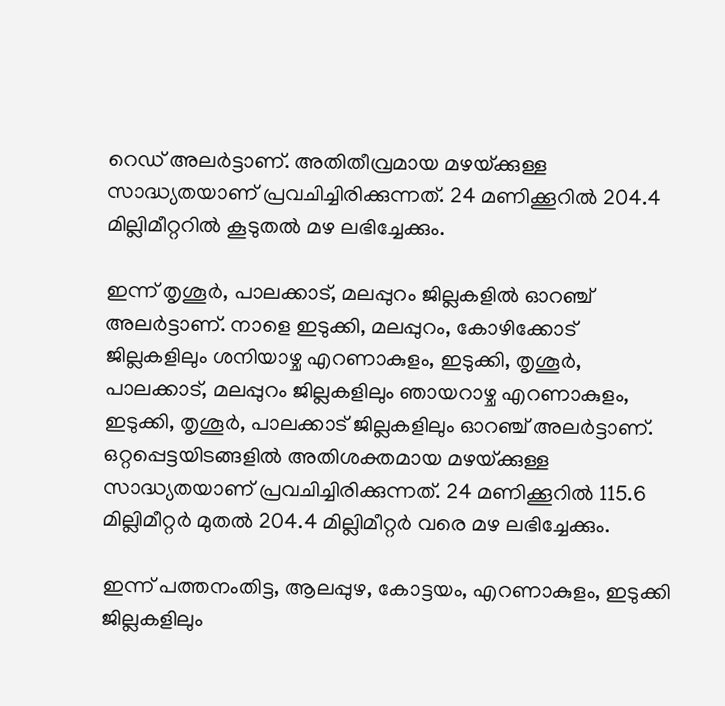റെഡ് അലർട്ടാണ്. അതിതീവ്രമായ മഴയ്‌ക്കുള്ള സാദ്ധ്യതയാണ് പ്രവചിച്ചിരിക്കുന്നത്. 24 മണിക്കൂറിൽ 204.4 മില്ലിമീറ്ററിൽ കൂടുതൽ മഴ ലഭിച്ചേക്കും.

ഇന്ന് തൃശൂർ, പാലക്കാട്, മലപ്പുറം ജില്ലകളിൽ ഓറഞ്ച് അലർട്ടാണ്. നാളെ ഇടുക്കി, മലപ്പുറം, കോഴിക്കോട് ജില്ലകളിലും ശനിയാഴ്ച എറണാകുളം, ഇടുക്കി, തൃശൂർ, പാലക്കാട്, മലപ്പുറം ജില്ലകളിലും ഞായറാഴ്ച എറണാകുളം, ഇടുക്കി, തൃശൂർ, പാലക്കാട് ജില്ലകളിലും ഓറഞ്ച് അലർട്ടാണ്. ഒറ്റപ്പെട്ടയിടങ്ങളിൽ അതിശക്തമായ മഴയ്‌ക്കുള്ള സാദ്ധ്യതയാണ് പ്രവചിച്ചിരിക്കുന്നത്. 24 മണിക്കൂറിൽ 115.6 മില്ലിമീറ്റർ മുതൽ 204.4 മില്ലിമീറ്റർ വരെ മഴ ലഭിച്ചേക്കും.

ഇന്ന് പത്തനംതിട്ട, ആലപ്പുഴ, കോട്ടയം, എറണാകുളം, ഇടുക്കി ജില്ലകളിലും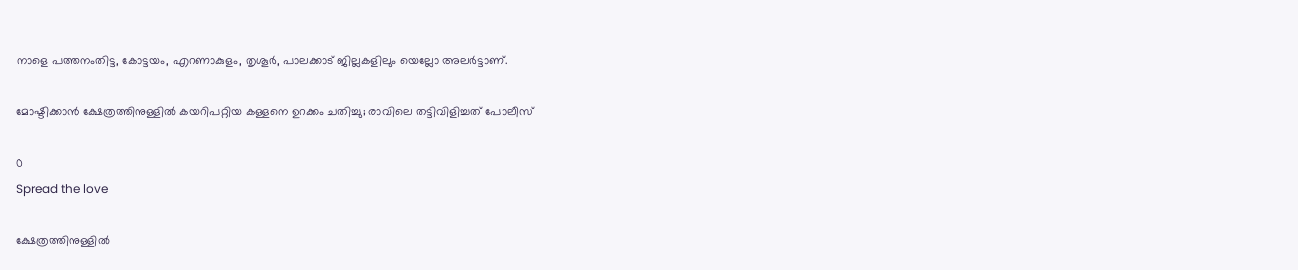നാളെ പത്തനംതിട്ട, കോട്ടയം, എറണാകുളം, തൃശൂർ, പാലക്കാട് ജില്ലകളിലും യെല്ലോ അലർട്ടാണ്.

മോഷ്ടിക്കാൻ ക്ഷേത്രത്തിനുള്ളിൽ കയറിപറ്റിയ കള്ളനെ ഉറക്കം ചതിച്ചു; രാവിലെ തട്ടിവിളിച്ചത് പോലീസ്

0
Spread the love

ക്ഷേത്രത്തിനുള്ളിൽ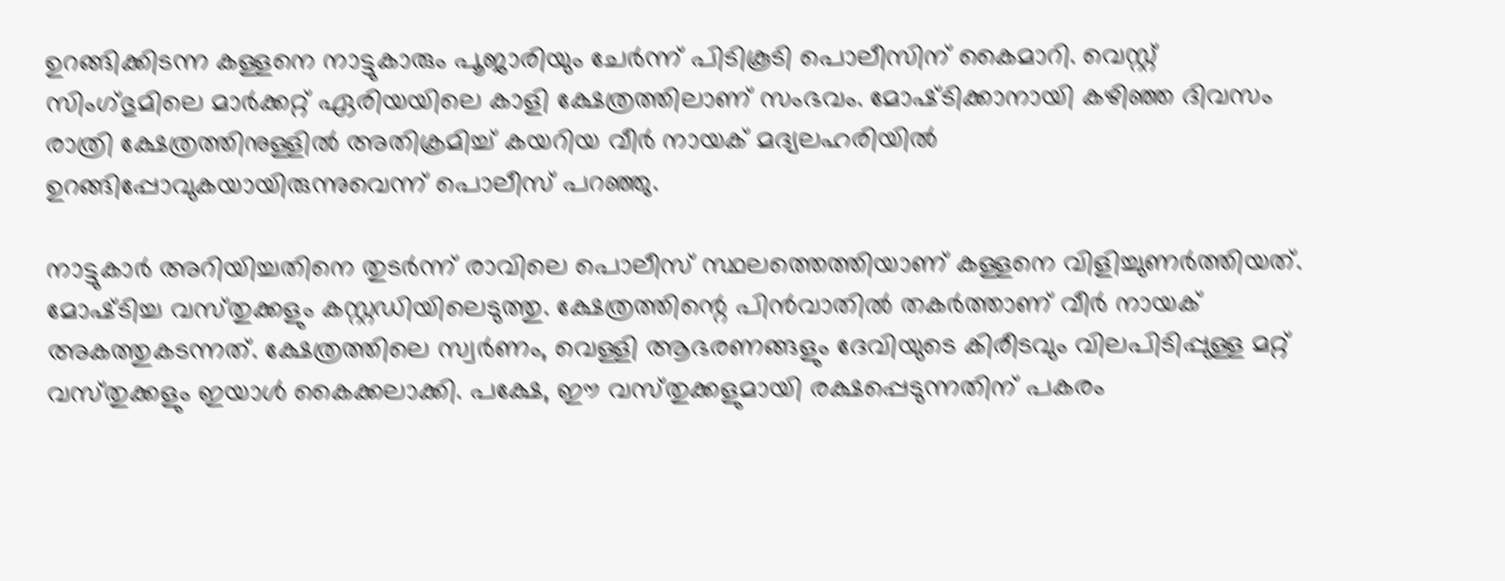ഉറങ്ങിക്കിടന്ന കള്ളനെ നാട്ടുകാരും പൂജാരിയും ചേർന്ന് പിടികൂടി പൊലീസിന് കൈമാറി. വെസ്റ്റ് സിംഗ്ഭുമിലെ മാർക്കറ്റ് ഏരിയയിലെ കാളി ക്ഷേത്രത്തിലാണ് സംഭവം. മോഷ്‌ടിക്കാനായി കഴിഞ്ഞ ദിവസം രാത്രി ക്ഷേത്രത്തിനുള്ളിൽ അതിക്രമിച്ച് കയറിയ വീർ നായക് മദ്യലഹരിയിൽ ഉറങ്ങിപ്പോവുകയായിരുന്നുവെന്ന് പൊലീസ് പറഞ്ഞു.

നാട്ടുകാർ അറിയിച്ചതിനെ തുടർന്ന് രാവിലെ പൊലീസ് സ്ഥലത്തെത്തിയാണ് കള്ളനെ വിളിച്ചുണർത്തിയത്. മോഷ്‌ടിച്ച വസ്‌തുക്കളും കസ്റ്റഡിയിലെടുത്തു. ക്ഷേത്രത്തിന്റെ പിൻവാതിൽ തകർത്താണ് വീർ നായക് അകത്തുകടന്നത്. ക്ഷേത്രത്തിലെ സ്വർണം, വെള്ളി ആഭരണങ്ങളും ദേവിയുടെ കിരീടവും വിലപിടിപ്പുള്ള മറ്റ് വസ്‌തുക്കളും ഇയാൾ കൈക്കലാക്കി. പക്ഷേ, ഈ വസ്‌തുക്കളുമായി രക്ഷപ്പെടുന്നതിന് പകരം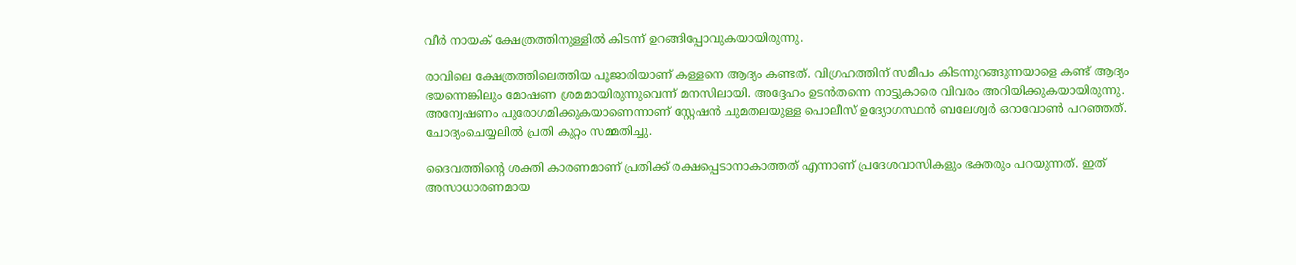വീർ നായക് ക്ഷേത്രത്തിനുള്ളിൽ കിടന്ന് ഉറങ്ങിപ്പോവുകയായിരുന്നു.

രാവിലെ ക്ഷേത്രത്തിലെത്തിയ പൂജാരിയാണ് കള്ളനെ ആദ്യം കണ്ടത്. വിഗ്രഹത്തിന് സമീപം കിടന്നുറങ്ങുന്നയാളെ കണ്ട് ആദ്യം ഭയന്നെങ്കിലും മോഷണ ശ്രമമായിരുന്നുവെന്ന് മനസിലായി. അദ്ദേഹം ഉടൻതന്നെ നാട്ടുകാരെ വിവരം അറിയിക്കുകയായിരുന്നു. അന്വേഷണം പുരോഗമിക്കുകയാണെന്നാണ് സ്റ്റേഷൻ ചുമതലയുള്ള പൊലീസ് ഉദ്യോഗസ്ഥൻ ബലേശ്വർ ഒറാവോൺ പറഞ്ഞത്. ചോദ്യംചെയ്യലിൽ പ്രതി കുറ്റം സമ്മതിച്ചു.

ദൈവത്തിന്റെ ശക്തി കാരണമാണ് പ്രതിക്ക് രക്ഷപ്പെടാനാകാത്തത് എന്നാണ് പ്രദേശവാസികളും ഭക്തരും പറയുന്നത്. ഇത് അസാധാരണമായ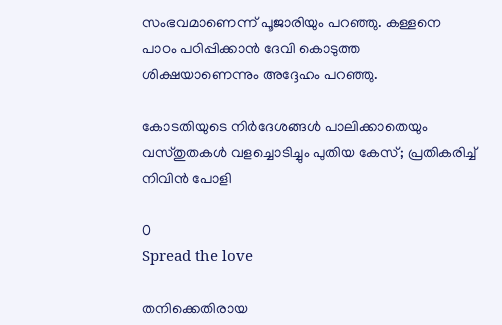സംഭവമാണെന്ന് പൂജാരിയും പറഞ്ഞു. കള്ളനെ പാഠം പഠിപ്പിക്കാൻ ദേവി കൊടുത്ത ശിക്ഷയാണെന്നും അദ്ദേഹം പറഞ്ഞു.

കോടതിയുടെ നിർദേശങ്ങൾ പാലിക്കാതെയും വസ്തുതകൾ വളച്ചൊടിച്ചും പുതിയ കേസ്; പ്രതികരിച്ച് നിവിൻ പോളി

0
Spread the love

തനിക്കെതിരായ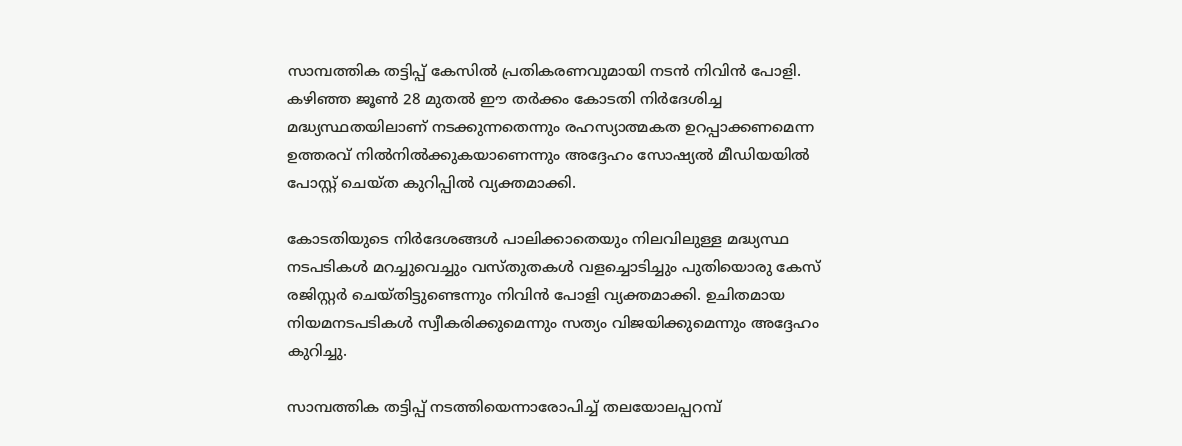സാമ്പത്തിക തട്ടിപ്പ് കേസിൽ പ്രതികരണവുമായി നടൻ നിവിൻ പോളി. കഴിഞ്ഞ ജൂൺ 28 മുതൽ ഈ തർക്കം കോടതി നിർദേശിച്ച മദ്ധ്യസ്ഥതയിലാണ് നടക്കുന്നതെന്നും രഹസ്യാത്മകത ഉറപ്പാക്കണമെന്ന ഉത്തരവ് നിൽനിൽക്കുകയാണെന്നും അദ്ദേഹം സോഷ്യൽ മീഡിയയിൽ പോസ്റ്റ് ചെയ്ത കുറിപ്പിൽ വ്യക്തമാക്കി.

കോടതിയുടെ നിർദേശങ്ങൾ പാലിക്കാതെയും നിലവിലുള്ള മദ്ധ്യസ്ഥ നടപടികൾ മറച്ചുവെച്ചും വസ്തുതകൾ വളച്ചൊടിച്ചും പുതിയൊരു കേസ് രജിസ്റ്റർ ചെയ്തിട്ടുണ്ടെന്നും നിവിൻ പോളി വ്യക്തമാക്കി. ഉചിതമായ നിയമനടപടികൾ സ്വീകരിക്കുമെന്നും സത്യം വിജയിക്കുമെന്നും അദ്ദേഹം കുറിച്ചു.

സാമ്പത്തിക തട്ടിപ്പ് നടത്തിയെന്നാരോപിച്ച് തലയോലപ്പറമ്പ്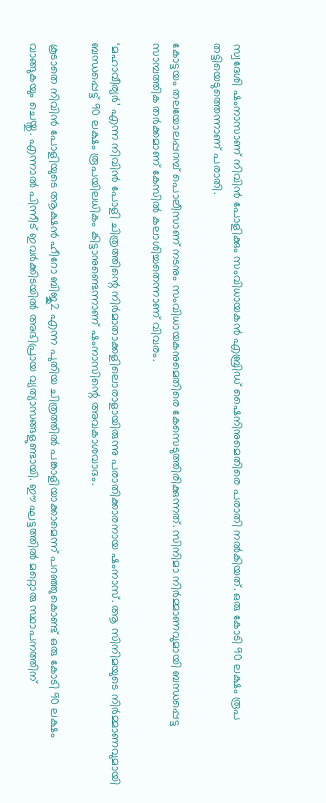സ്വദേശി ഷംനാസാണ് നിവിൻ പോളിക്കും സംവിധായകൻ എബ്രിഡ് ഷൈനിനുമെതിരെ പരാതി നൽകിയത്. ഒരു കോടി 90 ലക്ഷം രൂപ തട്ടിയെടുത്തെന്നാണ് പരാതി.

കോട്ടയം തലയോലപ്പറമ്പ് പൊലീസാണ് നടനും സംവിധായകനുമെതിരെ കേസെടുത്തിരിക്കുന്നത്. സിനിമാ നിർമ്മാണവുമായി ബന്ധപ്പെട്ട സാമ്പത്തിക തർക്കമാണ് കേസിൽ കലാശിച്ചതെന്നാണ് വിവരം.

‘മഹാവീര്യർ’ എന്ന നിവിൻ പോളി ചിത്രത്തിന്റെ നിർമാതാക്കളിലൊരാളായിരുന്നു പരാതിക്കാരനായ ഷംനാസ്. ആ സിനിമയുടെ നിർമ്മാണവുമായി ബന്ധപ്പെട്ട് 90 ലക്ഷം രൂപയിലധികം കിട്ടാനുണ്ടെന്നാണ് ഷംനാസിന്റെ അവകാശവാദം.

കൂടാതെ നിവിൻ പോളിയുടെ ആക്ഷൻ ഹീറോ ബിജു2 എന്ന പുതിയ ചിത്രത്തിൽ പങ്കാളിയാക്കാമെന്ന് പറഞ്ഞുകൊണ്ട് ഒരു കോടി 90 ലക്ഷം വാങ്ങുകയും ചെയ്തു. എന്നാൽ പിന്നീട് ഇവർക്കിടയിൽ അഭിപ്രായ വ്യത്യാസങ്ങളുണ്ടായി. ഈ ഘട്ടത്തിൽ മറ്റൊരു സ്ഥാപനത്തിന്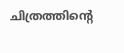ചിത്രത്തിന്റെ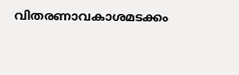വിതരണാവകാശമടക്കം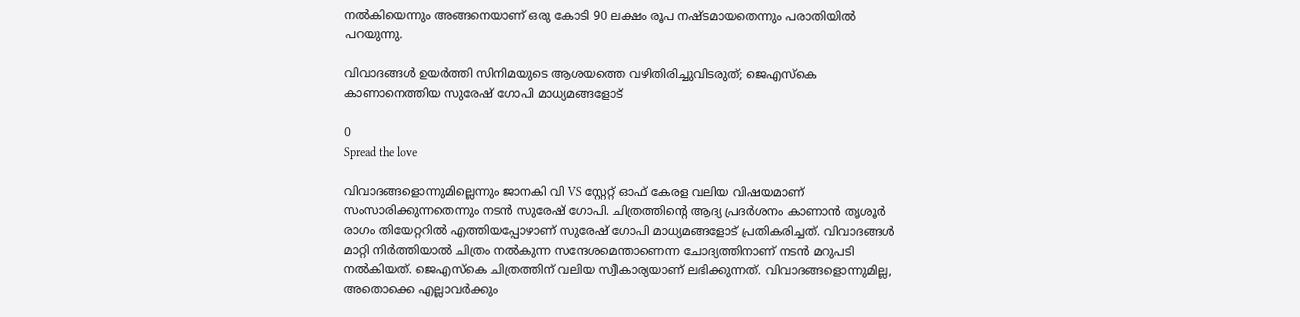നൽകിയെന്നും അങ്ങനെയാണ് ഒരു കോടി 90 ലക്ഷം രൂപ നഷ്ടമായതെന്നും പരാതിയിൽ പറയുന്നു.

വിവാദങ്ങൾ ഉയർത്തി സിനിമയുടെ ആശയത്തെ വഴിതിരിച്ചുവിടരുത്; ജെഎസ്കെ കാണാനെത്തിയ സുരേഷ് ഗോപി മാധ്യമങ്ങളോട്

0
Spread the love

വിവാദങ്ങളൊന്നുമില്ലെന്നും ജാനകി വി VS സ്റ്റേറ്റ് ഓഫ് കേരള വലിയ വിഷയമാണ് സംസാരിക്കുന്നതെന്നും നടൻ സുരേഷ് ഗോപി. ചിത്രത്തിന്റെ ആദ്യ പ്രദർശനം കാണാൻ തൃശൂർ രാഗം തിയേറ്ററിൽ എത്തിയപ്പോഴാണ് സുരേഷ് ഗോപി മാധ്യമങ്ങളോട് പ്രതികരിച്ചത്. വിവാദങ്ങൾ മാറ്റി നിർത്തിയാൽ ചിത്രം നൽകുന്ന സന്ദേശമെന്താണെന്ന ചോദ്യത്തിനാണ് നടൻ മറുപടി നൽകിയത്. ജെഎസ്കെ ചിത്രത്തിന് വലിയ സ്വീകാര്യയാണ് ലഭിക്കുന്നത്. വിവാദങ്ങളൊന്നുമില്ല, അതൊക്കെ എല്ലാവർക്കും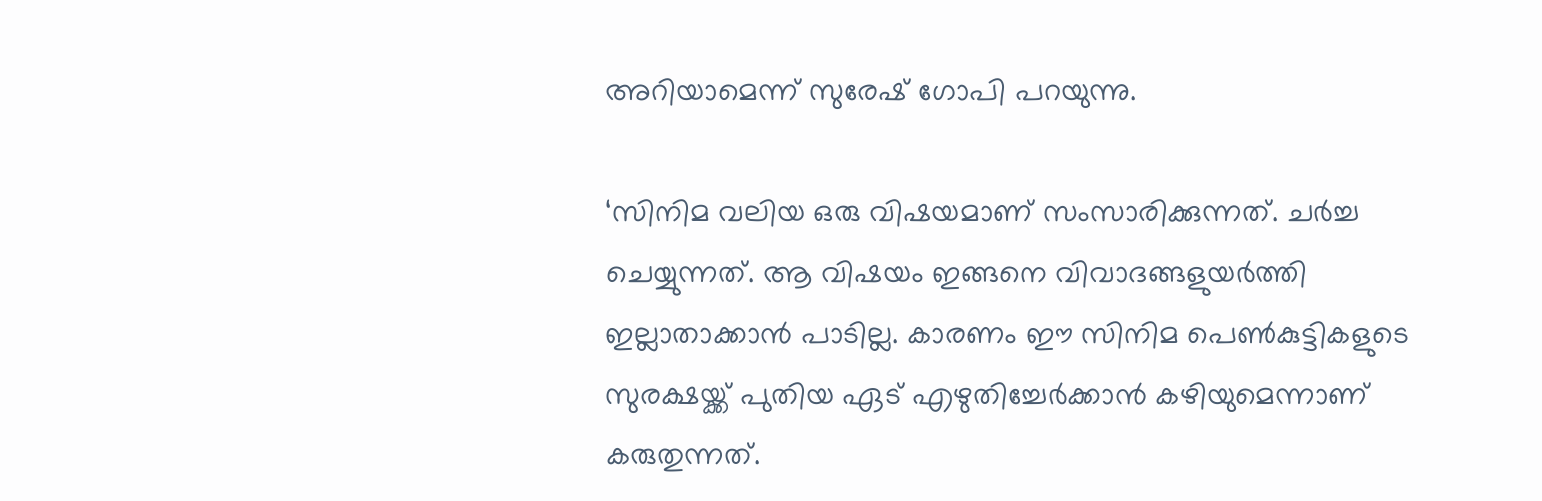അറിയാമെന്ന് സുരേഷ് ഗോപി പറയുന്നു.

‘സിനിമ വലിയ ഒരു വിഷയമാണ് സംസാരിക്കുന്നത്. ചർച്ച ചെയ്യുന്നത്. ആ വിഷയം ഇങ്ങനെ വിവാദങ്ങളുയർത്തി ഇല്ലാതാക്കാൻ പാടില്ല. കാരണം ഈ സിനിമ പെൺകുട്ടികളുടെ സുരക്ഷയ്ക്ക് പുതിയ ഏട് എഴുതിച്ചേർക്കാൻ കഴിയുമെന്നാണ് കരുതുന്നത്.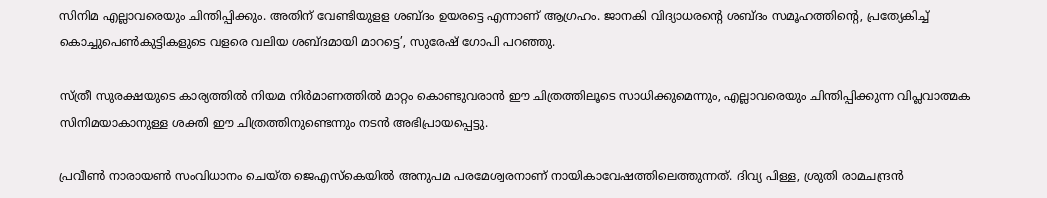സിനിമ എല്ലാവരെയും ചിന്തിപ്പിക്കും. അതിന് വേണ്ടിയുളള ശബ്ദം ഉയരട്ടെ എന്നാണ് ആഗ്രഹം. ജാനകി വിദ്യാധരന്റെ ശബ്ദം സമൂഹത്തിന്റെ, പ്രത്യേകിച്ച് കൊച്ചുപെൺകുട്ടികളുടെ വളരെ വലിയ ശബ്ദമായി മാറട്ടെ’, സുരേഷ് ഗോപി പറഞ്ഞു.

സ്ത്രീ സുരക്ഷയുടെ കാര്യത്തില്‍ നിയമ നിർമാണത്തിൽ മാറ്റം കൊണ്ടുവരാൻ ഈ ചിത്രത്തിലൂടെ സാധിക്കുമെന്നും, എല്ലാവരെയും ചിന്തിപ്പിക്കുന്ന വിപ്ലവാത്മക സിനിമയാകാനുള്ള ശക്തി ഈ ചിത്രത്തിനുണ്ടെന്നും നടൻ അഭിപ്രായപ്പെട്ടു.

പ്രവീൺ നാരായൺ സംവിധാനം ചെയ്ത ജെഎസ്കെയിൽ അനുപമ പരമേശ്വരനാണ് നായികാവേഷത്തിലെത്തുന്നത്. ദിവ്യ പിള്ള, ശ്രുതി രാമചന്ദ്രൻ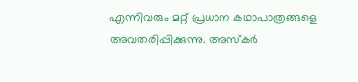എന്നിവരും മറ്റ് പ്രധാന കഥാപാത്രങ്ങളെ അവതരിപ്പിക്കുന്നു. അസ്‌കർ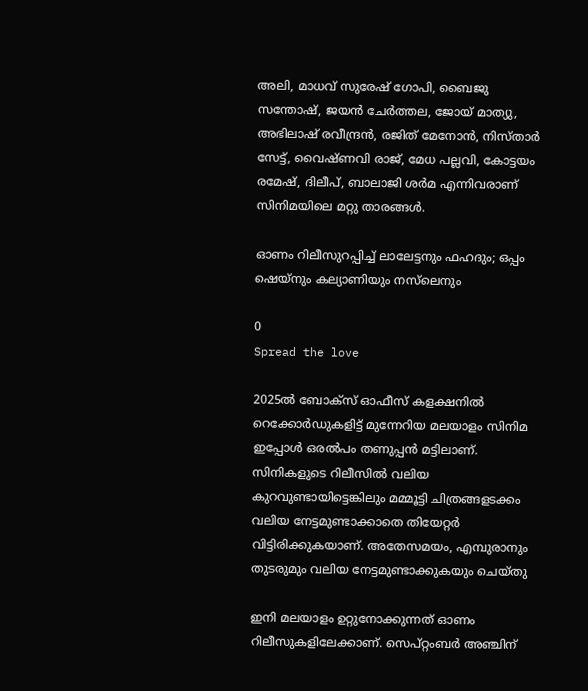അലി, മാധവ് സുരേഷ് ഗോപി, ബൈജു സന്തോഷ്, ജയൻ ചേർത്തല, ജോയ് മാത്യു, അഭിലാഷ് രവീന്ദ്രൻ, രജിത് മേനോൻ, നിസ്താർ സേട്ട്, വൈഷ്ണവി രാജ്, മേധ പല്ലവി, കോട്ടയം രമേഷ്, ദിലീപ്, ബാലാജി ശർമ എന്നിവരാണ് സിനിമയിലെ മറ്റു താരങ്ങൾ.

ഓണം റിലീസുറപ്പിച്ച് ലാലേട്ടനും ഫഹദും; ഒപ്പം ഷെയ്നും കല്യാണിയും നസ്‌ലെനും

0
Spread the love

2025ൽ ബോക്‌സ് ഓഫീസ് കളക്ഷനിൽ റെക്കോർഡുകളിട്ട് മുന്നേറിയ മലയാളം സിനിമ ഇപ്പോൾ ഒരൽപം തണുപ്പൻ മട്ടിലാണ്. സിനികളുടെ റിലീസിൽ വലിയ കുറവുണ്ടായിട്ടെങ്കിലും മമ്മൂട്ടി ചിത്രങ്ങളടക്കം വലിയ നേട്ടമുണ്ടാക്കാതെ തിയേറ്റർ വിട്ടിരിക്കുകയാണ്. അതേസമയം, എമ്പുരാനും തുടരുമും വലിയ നേട്ടമുണ്ടാക്കുകയും ചെയ്തു

ഇനി മലയാളം ഉറ്റുനോക്കുന്നത് ഓണം റിലീസുകളിലേക്കാണ്. സെപ്റ്റംബർ അഞ്ചിന്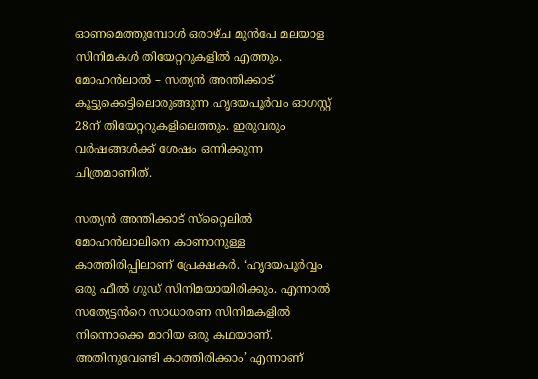ഓണമെത്തുമ്പോൾ ഒരാഴ്ച മുൻപേ മലയാള സിനിമകൾ തിയേറ്ററുകളില്‍ എത്തും. മോഹൻലാൽ – സത്യൻ അന്തിക്കാട് കൂട്ടുക്കെട്ടിലൊരുങ്ങുന്ന ഹൃദയപൂർവം ഓഗസ്റ്റ് 28ന് തിയേറ്ററുകളിലെത്തും. ഇരുവരും വർഷങ്ങൾക്ക് ശേഷം ഒന്നിക്കുന്ന ചിത്രമാണിത്.

സത്യൻ അന്തിക്കാട് സ്‌റ്റൈലിൽ മോഹൻലാലിനെ കാണാനുള്ള കാത്തിരിപ്പിലാണ് പ്രേക്ഷകർ. ‘ഹൃദയപൂർവ്വം ഒരു ഫീൽ ഗുഡ് സിനിമയായിരിക്കും. എന്നാൽ സത്യേട്ടൻറെ സാധാരണ സിനിമകളിൽ നിന്നൊക്കെ മാറിയ ഒരു കഥയാണ്. അതിനുവേണ്ടി കാത്തിരിക്കാം’ എന്നാണ്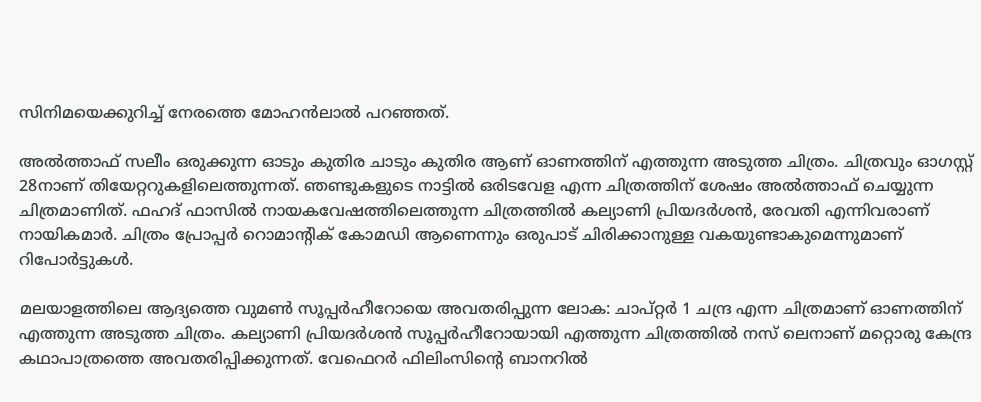സിനിമയെക്കുറിച്ച് നേരത്തെ മോഹൻലാൽ പറഞ്ഞത്.

അൽത്താഫ് സലീം ഒരുക്കുന്ന ഓടും കുതിര ചാടും കുതിര ആണ് ഓണത്തിന് എത്തുന്ന അടുത്ത ചിത്രം. ചിത്രവും ഓഗസ്റ്റ് 28നാണ് തിയേറ്ററുകളിലെത്തുന്നത്. ഞണ്ടുകളുടെ നാട്ടിൽ ഒരിടവേള എന്ന ചിത്രത്തിന് ശേഷം അൽത്താഫ് ചെയ്യുന്ന ചിത്രമാണിത്. ഫഹദ് ഫാസിൽ നായകവേഷത്തിലെത്തുന്ന ചിത്രത്തിൽ കല്യാണി പ്രിയദർശൻ, രേവതി എന്നിവരാണ് നായികമാർ. ചിത്രം പ്രോപ്പർ റൊമാന്റിക് കോമഡി ആണെന്നും ഒരുപാട് ചിരിക്കാനുള്ള വകയുണ്ടാകുമെന്നുമാണ് റിപോർട്ടുകൾ.

മലയാളത്തിലെ ആദ്യത്തെ വുമൺ സൂപ്പർഹീറോയെ അവതരിപ്പുന്ന ലോക: ചാപ്റ്റർ 1 ചന്ദ്ര എന്ന ചിത്രമാണ് ഓണത്തിന് എത്തുന്ന അടുത്ത ചിത്രം. കല്യാണി പ്രിയദർശൻ സൂപ്പർഹീറോയായി എത്തുന്ന ചിത്രത്തിൽ നസ് ലെനാണ് മറ്റൊരു കേന്ദ്ര കഥാപാത്രത്തെ അവതരിപ്പിക്കുന്നത്. വേഫെറർ ഫിലിംസിന്റെ ബാനറിൽ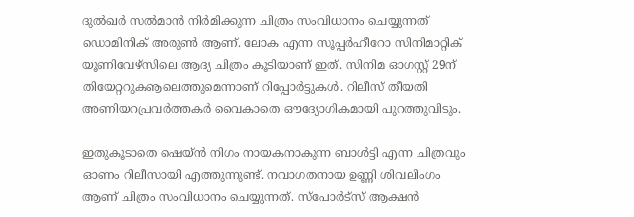ദുൽഖർ സൽമാൻ നിർമിക്കുന്ന ചിത്രം സംവിധാനം ചെയ്യുന്നത് ഡൊമിനിക് അരുൺ ആണ്. ലോക എന്ന സൂപ്പർഹീറോ സിനിമാറ്റിക് യൂണിവേഴ്‌സിലെ ആദ്യ ചിത്രം കൂടിയാണ് ഇത്. സിനിമ ഓഗസ്റ്റ് 29ന് തിയേറ്ററുകൡലെത്തുമെന്നാണ് റിപ്പോർട്ടുകൾ. റിലീസ് തീയതി അണിയറപ്രവർത്തകർ വൈകാതെ ഔദ്യോഗികമായി പുറത്തുവിടും.

ഇതുകൂടാതെ ഷെയ്ൻ നിഗം നായകനാകുന്ന ബാൾട്ടി എന്ന ചിത്രവും ഓണം റിലീസായി എത്തുന്നുണ്ട്. നവാഗതനായ ഉണ്ണി ശിവലിംഗം ആണ് ചിത്രം സംവിധാനം ചെയ്യുന്നത്. സ്‌പോർട്‌സ് ആക്ഷൻ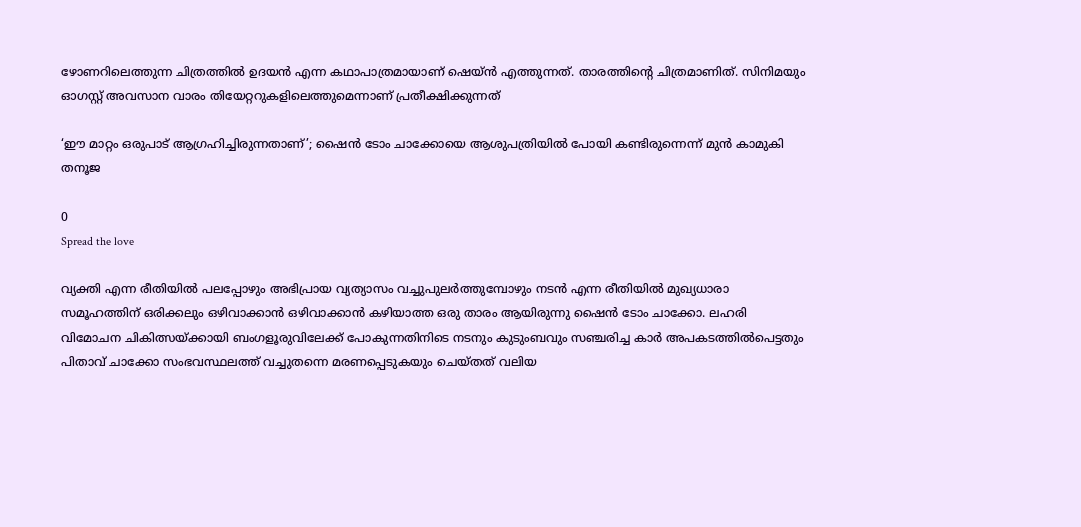ഴോണറിലെത്തുന്ന ചിത്രത്തിൽ ഉദയൻ എന്ന കഥാപാത്രമായാണ് ഷെയ്ൻ എത്തുന്നത്. താരത്തിന്റെ ചിത്രമാണിത്. സിനിമയും ഓഗസ്റ്റ് അവസാന വാരം തിയേറ്ററുകളിലെത്തുമെന്നാണ് പ്രതീക്ഷിക്കുന്നത്

‘ഈ മാറ്റം ഒരുപാട് ആഗ്രഹിച്ചിരുന്നതാണ്’; ഷൈൻ ടോം ചാക്കോയെ ആശുപത്രിയിൽ പോയി കണ്ടിരുന്നെന്ന് മുൻ കാമുകി തനൂജ

0
Spread the love

വ്യക്തി എന്ന രീതിയിൽ പലപ്പോഴും അഭിപ്രായ വ്യത്യാസം വച്ചുപുലർത്തുമ്പോഴും നടൻ എന്ന രീതിയിൽ മുഖ്യധാരാ സമൂഹത്തിന് ഒരിക്കലും ഒഴിവാക്കാൻ ഒഴിവാക്കാൻ കഴിയാത്ത ഒരു താരം ആയിരുന്നു ഷൈൻ ടോം ചാക്കോ. ലഹരി വിമോചന ചികിത്സയ്ക്കായി ബംഗളൂരുവിലേക്ക് പോകുന്നതിനിടെ നടനും കുടുംബവും സഞ്ചരിച്ച കാർ അപകടത്തിൽപെട്ടതും പിതാവ് ചാക്കോ സംഭവസ്ഥലത്ത് വച്ചുതന്നെ മരണപ്പെടുകയും ചെയ്തത് വലിയ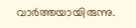വാർത്തയായിരുന്നു.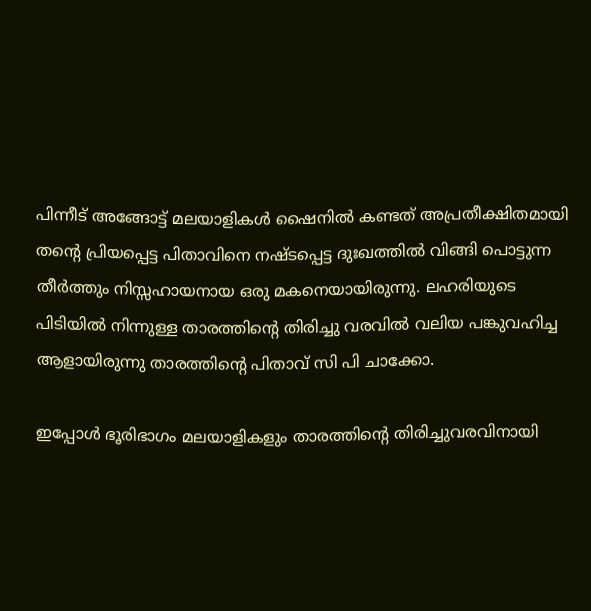പിന്നീട് അങ്ങോട്ട് മലയാളികൾ ഷൈനിൽ കണ്ടത് അപ്രതീക്ഷിതമായി തന്റെ പ്രിയപ്പെട്ട പിതാവിനെ നഷ്ടപ്പെട്ട ദുഃഖത്തിൽ വിങ്ങി പൊട്ടുന്ന തീർത്തും നിസ്സഹായനായ ഒരു മകനെയായിരുന്നു. ലഹരിയുടെ പിടിയിൽ നിന്നുള്ള താരത്തിന്റെ തിരിച്ചു വരവിൽ വലിയ പങ്കുവഹിച്ച ആളായിരുന്നു താരത്തിന്റെ പിതാവ് സി പി ചാക്കോ.

ഇപ്പോൾ ഭൂരിഭാഗം മലയാളികളും താരത്തിന്റെ തിരിച്ചുവരവിനായി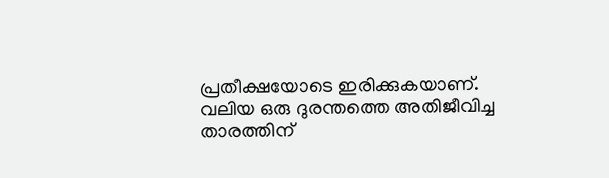പ്രതീക്ഷയോടെ ഇരിക്കുകയാണ്. വലിയ ഒരു ദുരന്തത്തെ അതിജീവിച്ച താരത്തിന്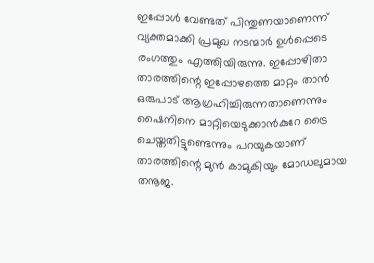ഇപ്പോൾ വേണ്ടത് പിന്തുണയാണെന്ന് വ്യക്തമാക്കി പ്രമുഖ നടന്മാർ ഉൾപ്പെടെ രംഗത്തും എത്തിയിരുന്നു. ഇപ്പോഴിതാ താരത്തിന്റെ ഇപ്പോഴത്തെ മാറ്റം താൻ ഒരുപാട് ആഗ്രഹിച്ചിരുന്നതാണെന്നും ഷൈനിനെ മാറ്റിയെടുക്കാൻകുറേ ട്രൈ ചെയ്തതിട്ടുണ്ടെന്നും പറയുകയാണ് താരത്തിന്റെ മുൻ കാമുകിയും മോഡലുമായ തനൂജ.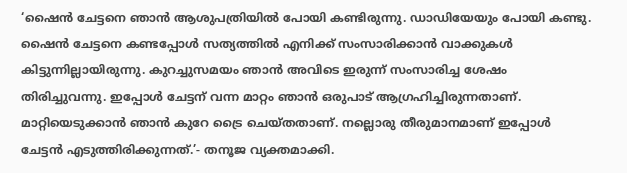‘ഷൈൻ ചേട്ടനെ ഞാൻ ആശുപത്രിയിൽ പോയി കണ്ടിരുന്നു. ഡാഡിയേയും പോയി കണ്ടു. ഷൈൻ ചേട്ടനെ കണ്ടപ്പോൾ സത്യത്തിൽ എനിക്ക് സംസാരിക്കാൻ വാക്കുകൾ കിട്ടുന്നില്ലായിരുന്നു. കുറച്ചുസമയം ഞാൻ അവിടെ ഇരുന്ന് സംസാരിച്ച ശേഷം തിരിച്ചുവന്നു. ഇപ്പോൾ ചേട്ടന് വന്ന മാറ്റം ഞാൻ ഒരുപാട് ആഗ്രഹിച്ചിരുന്നതാണ്. മാറ്റിയെടുക്കാൻ ഞാൻ കുറേ ട്രൈ ചെയ്തതാണ്. നല്ലൊരു തീരുമാനമാണ് ഇപ്പോൾ ചേട്ടൻ എടുത്തിരിക്കുന്നത്.’- തനൂജ വ്യക്തമാക്കി.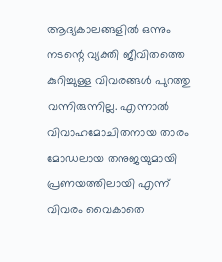ആദ്യകാലങ്ങളിൽ ഒന്നും നടന്റെ വ്യക്തി ജീവിതത്തെ കുറിച്ചുള്ള വിവരങ്ങൾ പുറത്തു വന്നിരുന്നില്ല. എന്നാൽ വിവാഹമോചിതനായ താരം മോഡലായ തനുജയുമായി പ്രണയത്തിലായി എന്ന് വിവരം വൈകാതെ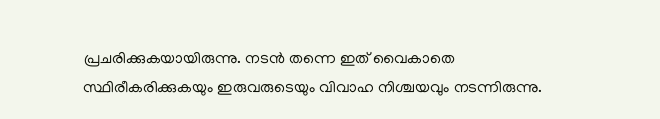പ്രചരിക്കുകയായിരുന്നു. നടൻ തന്നെ ഇത് വൈകാതെ സ്ഥിരീകരിക്കുകയും ഇരുവരുടെയും വിവാഹ നിശ്ചയവും നടന്നിരുന്നു.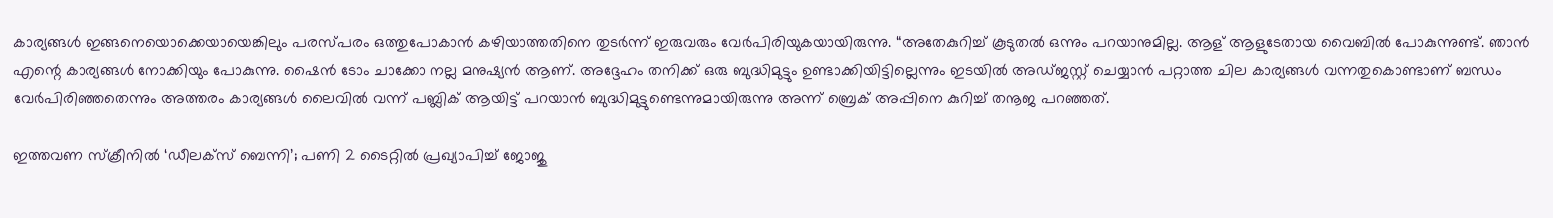കാര്യങ്ങൾ ഇങ്ങനെയൊക്കെയായെങ്കിലും പരസ്പരം ഒത്തുപോകാൻ കഴിയാത്തതിനെ തുടർന്ന് ഇരുവരും വേർപിരിയുകയായിരുന്നു. “അതേകുറിച്ച് കൂടുതൽ ഒന്നും പറയാനുമില്ല. ആള് ആളുടേതായ വൈബിൽ പോകുന്നുണ്ട്. ഞാൻ എന്റെ കാര്യങ്ങൾ നോക്കിയും പോകുന്നു. ഷൈൻ ടോം ചാക്കോ നല്ല മനുഷ്യൻ ആണ്. അദ്ദേഹം തനിക്ക് ഒരു ബുദ്ധിമുട്ടും ഉണ്ടാക്കിയിട്ടില്ലെന്നും ഇടയിൽ അഡ്ജസ്റ്റ് ചെയ്യാൻ പറ്റാത്ത ചില കാര്യങ്ങൾ വന്നതുകൊണ്ടാണ് ബന്ധം വേർപിരിഞ്ഞതെന്നും അത്തരം കാര്യങ്ങൾ ലൈവിൽ വന്ന് പബ്ലിക് ആയിട്ട് പറയാൻ ബുദ്ധിമുട്ടുണ്ടെന്നുമായിരുന്നു അന്ന് ബ്രെക് അപ്പിനെ കുറിച്ച് തനൂജ പറഞ്ഞത്.

ഇത്തവണ സ്‌ക്രീനിൽ ‘ഡീലക്സ് ബെന്നി’; പണി 2 ടൈറ്റിൽ പ്രഖ്യാപിച്ച് ജോജു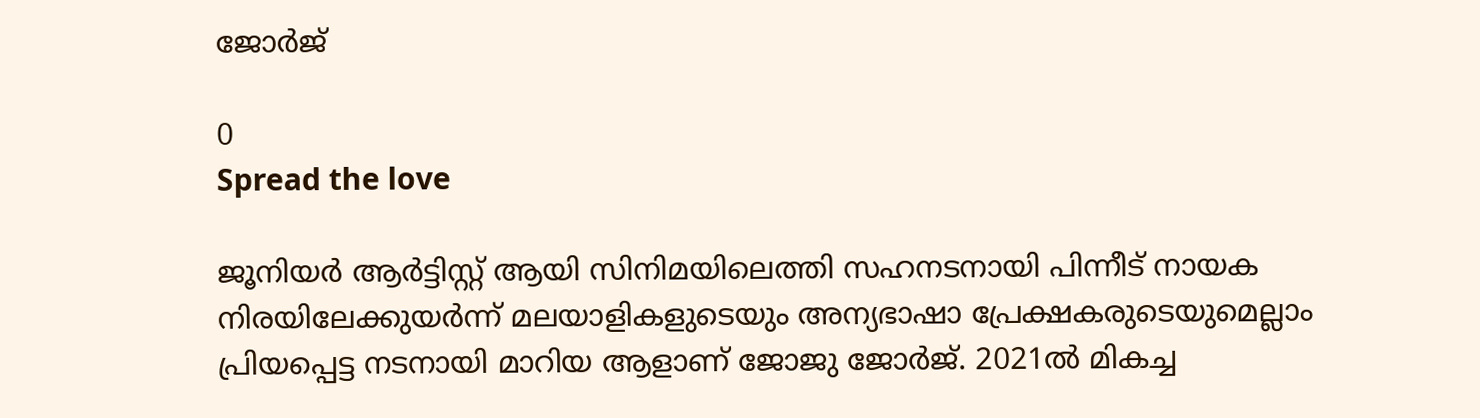ജോർജ്‌

0
Spread the love

ജൂനിയര്‍ ആര്‍ട്ടിസ്റ്റ് ആയി സിനിമയിലെത്തി സഹനടനായി പിന്നീട് നായക നിരയിലേക്കുയർന്ന് മലയാളികളുടെയും അന്യഭാഷാ പ്രേക്ഷകരുടെയുമെല്ലാം പ്രിയപ്പെട്ട നടനായി മാറിയ ആളാണ് ജോജു ജോർജ്‌. 2021ല്‍ മികച്ച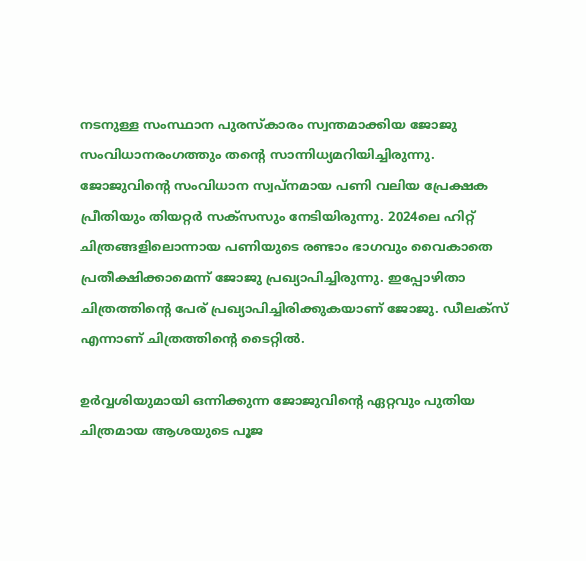നടനുള്ള സംസ്ഥാന പുരസ്‌കാരം സ്വന്തമാക്കിയ ജോജു സംവിധാനരംഗത്തും തന്റെ സാന്നിധ്യമറിയിച്ചിരുന്നു. ജോജുവിന്റെ സംവിധാന സ്വപ്നമായ പണി വലിയ പ്രേക്ഷക പ്രീതിയും തിയറ്റർ സക്‌സസും നേടിയിരുന്നു. 2024ലെ ഹിറ്റ് ചിത്രങ്ങളിലൊന്നായ പണിയുടെ രണ്ടാം ഭാഗവും വൈകാതെ പ്രതീക്ഷിക്കാമെന്ന് ജോജു പ്രഖ്യാപിച്ചിരുന്നു. ഇപ്പോഴിതാ ചിത്രത്തിന്‍റെ പേര് പ്രഖ്യാപിച്ചിരിക്കുകയാണ് ജോജു. ഡീലക്സ് എന്നാണ് ചിത്രത്തിന്‍റെ ടൈറ്റില്‍.

ഉർവ്വശിയുമായി ഒന്നിക്കുന്ന ജോജുവിന്റെ ഏറ്റവും പുതിയ ചിത്രമായ ആശയുടെ പൂജ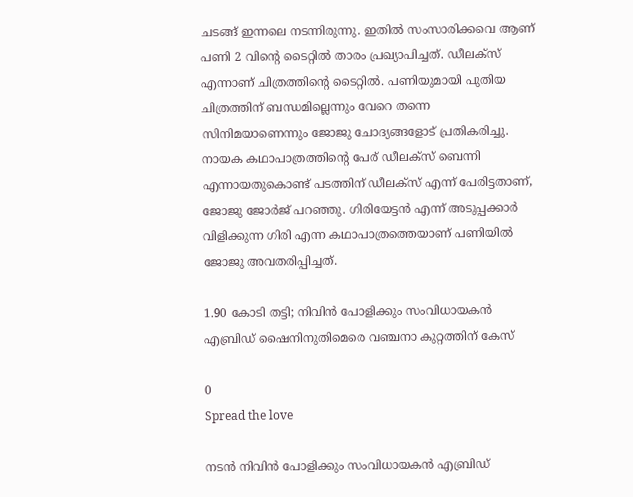ചടങ്ങ് ഇന്നലെ നടന്നിരുന്നു. ഇതിൽ സംസാരിക്കവെ ആണ് പണി 2 വിന്റെ ടൈറ്റിൽ താരം പ്രഖ്യാപിച്ചത്. ഡീലക്സ് എന്നാണ് ചിത്രത്തിന്‍റെ ടൈറ്റില്‍. പണിയുമായി പുതിയ ചിത്രത്തിന് ബന്ധമില്ലെന്നും വേറെ തന്നെ സിനിമയാണെന്നും ജോജു ചോദ്യങ്ങളോട് പ്രതികരിച്ചു. നായക കഥാപാത്രത്തിന്‍റെ പേര് ഡീലക്സ് ബെന്നി എന്നായതുകൊണ്ട് പടത്തിന് ഡീലക്സ് എന്ന് പേരിട്ടതാണ്, ജോജു ജോര്‍ജ് പറഞ്ഞു. ഗിരിയേട്ടന്‍ എന്ന് അടുപ്പക്കാര്‍ വിളിക്കുന്ന ഗിരി എന്ന കഥാപാത്രത്തെയാണ് പണിയില്‍ ജോജു അവതരിപ്പിച്ചത്.

1.90 കോടി തട്ടി; നിവിൻ പോളിക്കും സംവിധായകന്‍ എബ്രിഡ് ഷൈനിനുതിമെരെ വഞ്ചനാ കുറ്റത്തിന് കേസ്

0
Spread the love

നടന്‍ നിവിൻ പോളിക്കും സംവിധായകന്‍ എബ്രിഡ്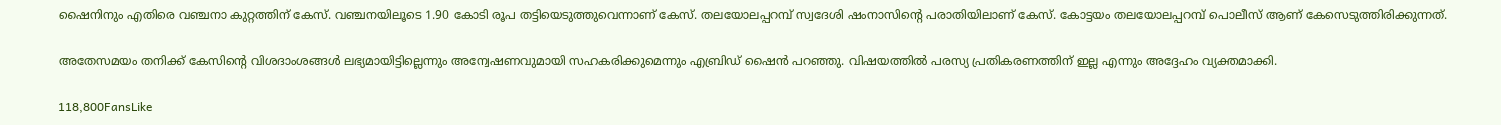ഷൈനിനും എതിരെ വഞ്ചനാ കുറ്റത്തിന് കേസ്. വഞ്ചനയിലൂടെ 1.90 കോടി രൂപ തട്ടിയെടുത്തുവെന്നാണ് കേസ്. തലയോലപ്പറമ്പ് സ്വദേശി ഷംനാസിന്റെ പരാതിയിലാണ് കേസ്. കോട്ടയം തലയോലപ്പറമ്പ് പൊലീസ് ആണ് കേസെടുത്തിരിക്കുന്നത്.

അതേസമയം തനിക്ക് കേസിന്റെ വിശദാംശങ്ങൾ ലഭ്യമായിട്ടില്ലെന്നും അന്വേഷണവുമായി സഹകരിക്കുമെന്നും എബ്രിഡ് ഷൈന്‍ പറഞ്ഞു. വിഷയത്തില്‍ പരസ്യ പ്രതികരണത്തിന് ഇല്ല എന്നും അദ്ദേഹം വ്യക്തമാക്കി.

118,800FansLike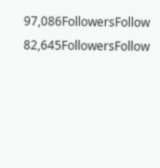97,086FollowersFollow
82,645FollowersFollow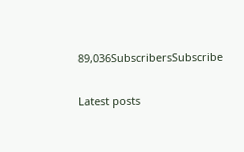89,036SubscribersSubscribe

Latest posts